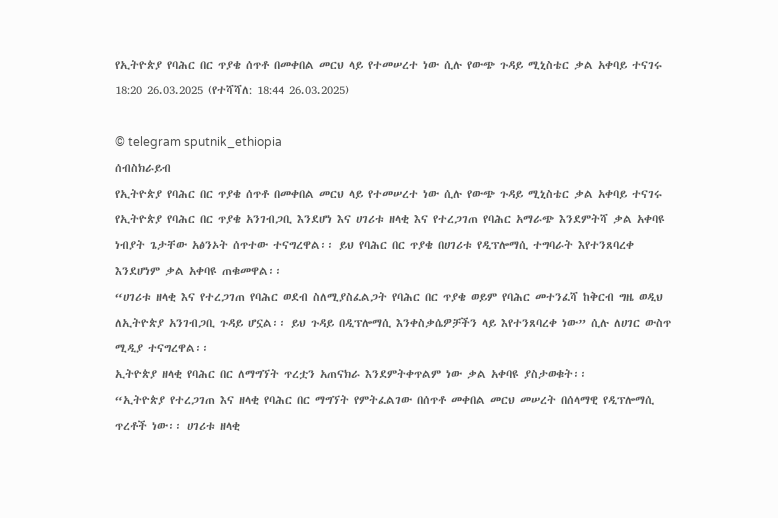የኢትዮጵያ የባሕር በር ጥያቄ ሰጥቶ በመቀበል መርህ ላይ የተመሠረተ ነው ሲሉ የውጭ ጉዳይ ሚኒስቴር ቃል አቀባይ ተናገሩ
18:20 26.03.2025 (የተሻሻለ: 18:44 26.03.2025)

© telegram sputnik_ethiopia
ሰብስክራይብ
የኢትዮጵያ የባሕር በር ጥያቄ ሰጥቶ በመቀበል መርህ ላይ የተመሠረተ ነው ሲሉ የውጭ ጉዳይ ሚኒስቴር ቃል አቀባይ ተናገሩ
የኢትዮጵያ የባሕር በር ጥያቄ አንገብጋቢ እንደሆነ እና ሀገሪቱ ዘላቂ እና የተረጋገጠ የባሕር አማራጭ እንደምትሻ ቃል አቀባዩ ነብያት ጌታቸው አፅንኦት ሰጥተው ተናግረዋል፡፡ ይህ የባሕር በር ጥያቄ በሀገሪቱ የዲፕሎማሲ ተግባራት እየተንጸባረቀ እንደሆነም ቃል አቀባዩ ጠቁመዋል፡፡
“ሀገሪቱ ዘላቂ እና የተረጋገጠ የባሕር ወደብ ስለሚያስፈልጋት የባሕር በር ጥያቄ ወይም የባሕር መተንፈሻ ከቅርብ ግዜ ወዲህ ለኢትዮጵያ አንገብጋቢ ጉዳይ ሆኗል፡፡ ይህ ጉዳይ በዲፕሎማሲ እንቀስቃሴዎቻችን ላይ እየተንጸባረቀ ነው” ሲሉ ለሀገር ውስጥ ሚዲያ ተናግረዋል፡፡
ኢትዮጵያ ዘላቂ የባሕር በር ለማግኘት ጥረቷን አጠናክራ እንደምትቀጥልም ነው ቃል አቀባዩ ያስታወቁት፡፡
“ኢትዮጵያ የተረጋገጠ እና ዘላቂ የባሕር በር ማግኘት የምትፈልገው በሰጥቶ መቀበል መርህ መሠረት በሰላማዊ የዲፕሎማሲ ጥረቶች ነው፡፡ ሀገሪቱ ዘላቂ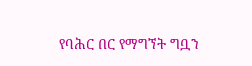የባሕር በር የማግኘት ግቧን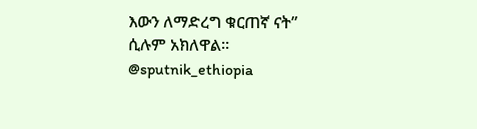እውን ለማድረግ ቁርጠኛ ናት” ሲሉም አክለዋል፡፡
@sputnik_ethiopia